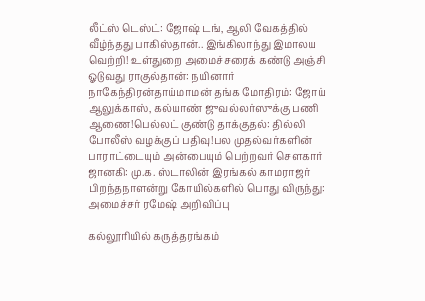லீட்ஸ் டெஸ்ட்: ஜோஷ் டங், ஆலி வேகத்தில் வீழ்ந்தது பாகிஸ்தான்.. இங்கிலாந்து இமாலய வெற்றி! உள்துறை அமைச்சரைக் கண்டு அஞ்சி ஓடுவது ராகுல்தான்: நயினார் நாகேந்திரன்தாய்மாமன் தங்க மோதிரம்: ஜோய் ஆலுக்காஸ், கல்யாண் ஜுவல்லர்ஸுக்கு பணி ஆணை!பெல்லட் குண்டு தாக்குதல்: தில்லி போலீஸ் வழக்குப் பதிவு!பல முதல்வர்களின் பாராட்டையும் அன்பையும் பெற்றவர் சௌகார் ஜானகி: மு.க. ஸ்டாலின் இரங்கல் காமராஜர் பிறந்தநாளன்று கோயில்களில் பொது விருந்து: அமைச்சர் ரமேஷ் அறிவிப்பு

கல்லூரியில் கருத்தரங்கம்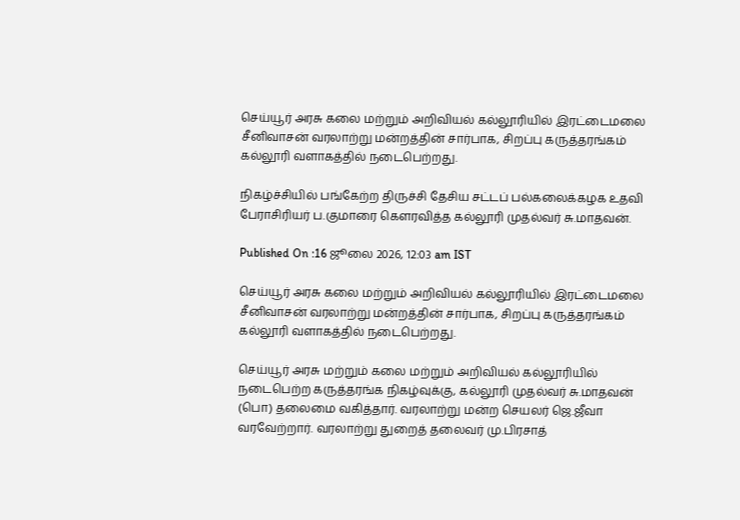செய்யூர் அரசு கலை மற்றும் அறிவியல் கல்லூரியில் இரட்டைமலை சீனிவாசன் வரலாற்று மன்றத்தின் சார்பாக, சிறப்பு கருத்தரங்கம் கல்லூரி வளாகத்தில் நடைபெற்றது.

நிகழ்ச்சியில் பங்கேற்ற திருச்சி தேசிய சட்டப் பல்கலைக்கழக உதவி பேராசிரியர் ப.குமாரை கௌரவித்த கல்லூரி முதல்வர் சு.மாதவன்.

Published On :16 ஜூலை 2026, 12:03 am IST

செய்யூர் அரசு கலை மற்றும் அறிவியல் கல்லூரியில் இரட்டைமலை சீனிவாசன் வரலாற்று மன்றத்தின் சார்பாக, சிறப்பு கருத்தரங்கம் கல்லூரி வளாகத்தில் நடைபெற்றது.

செய்யூர் அரசு மற்றும் கலை மற்றும் அறிவியல் கல்லூரியில் நடைபெற்ற கருத்தரங்க நிகழ்வுக்கு, கல்லூரி முதல்வர் சு.மாதவன் (பொ) தலைமை வகித்தார். வரலாற்று மன்ற செயலர் ஜெ.ஜீவா வரவேற்றார். வரலாற்று துறைத் தலைவர் மு.பிரசாத்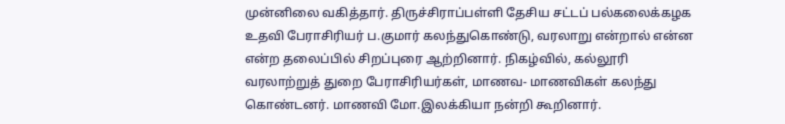முன்னிலை வகித்தார். திருச்சிராப்பள்ளி தேசிய சட்டப் பல்கலைக்கழக உதவி பேராசிரியர் ப.குமார் கலந்துகொண்டு, வரலாறு என்றால் என்ன என்ற தலைப்பில் சிறப்புரை ஆற்றினார். நிகழ்வில், கல்லூரி வரலாற்றுத் துறை பேராசிரியர்கள், மாணவ- மாணவிகள் கலந்து கொண்டனர். மாணவி மோ.இலக்கியா நன்றி கூறினார்.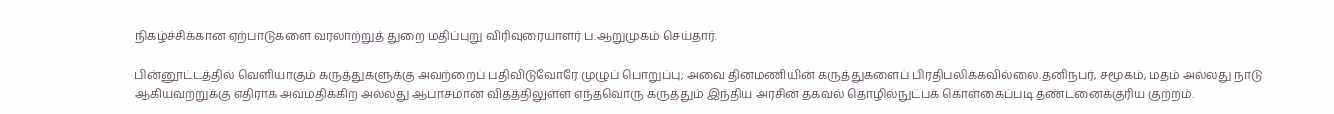நிகழ்ச்சிக்கான ஏற்பாடுகளை வரலாற்றுத் துறை மதிப்புறு விரிவுரையாளர் ப.ஆறுமுகம் செய்தார்.

பின்னூட்டத்தில் வெளியாகும் கருத்துகளுக்கு அவற்றைப் பதிவிடுவோரே முழுப் பொறுப்பு; அவை தினமணியின் கருத்துகளைப் பிரதிபலிக்கவில்லை.தனிநபர், சமூகம், மதம் அல்லது நாடு ஆகியவற்றுக்கு எதிராக அவமதிக்கிற அல்லது ஆபாசமான விதத்திலுள்ள எந்தவொரு கருத்தும் இந்திய அரசின் தகவல் தொழில்நுட்பக் கொள்கைப்படி தண்டனைக்குரிய குற்றம்.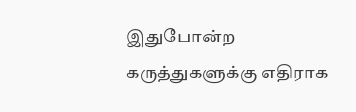இதுபோன்ற கருத்துகளுக்கு எதிராக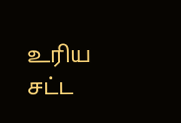உரிய சட்ட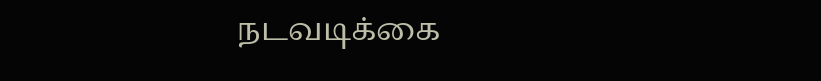நடவடிக்கை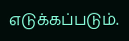எடுக்கப்படும்.